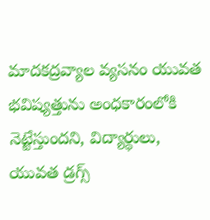మాదకద్రవ్యాల వ్యసనం యువత భవిష్యత్తును అంధకారంలోకి నెట్టేస్తుందని, విద్యార్థులు, యువత డ్రగ్స్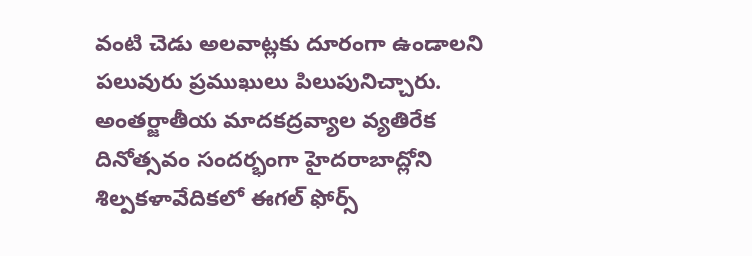వంటి చెడు అలవాట్లకు దూరంగా ఉండాలని పలువురు ప్రముఖులు పిలుపునిచ్చారు. అంతర్జాతీయ మాదకద్రవ్యాల వ్యతిరేక దినోత్సవం సందర్భంగా హైదరాబాద్లోని శిల్పకళావేదికలో ఈగల్ ఫోర్స్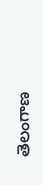తెలంగాణ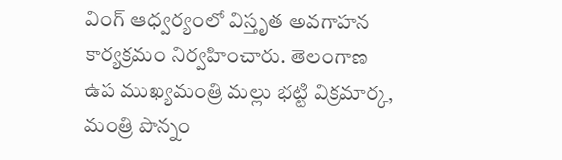వింగ్ ఆధ్వర్యంలో విస్తృత అవగాహన కార్యక్రమం నిర్వహించారు. తెలంగాణ ఉప ముఖ్యమంత్రి మల్లు భట్టి విక్రమార్క, మంత్రి పొన్నం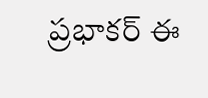ప్రభాకర్ ఈ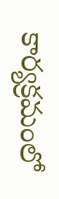కార్యక్రమంలో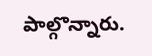పాల్గొన్నారు.